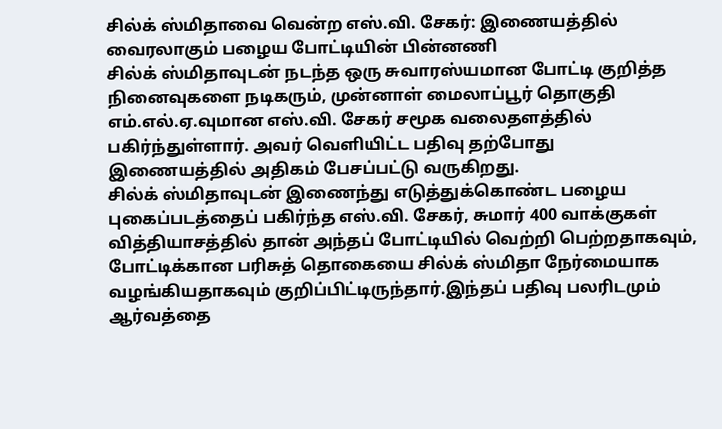சில்க் ஸ்மிதாவை வென்ற எஸ்.வி. சேகர்: இணையத்தில் வைரலாகும் பழைய போட்டியின் பின்னணி
சில்க் ஸ்மிதாவுடன் நடந்த ஒரு சுவாரஸ்யமான போட்டி குறித்த நினைவுகளை நடிகரும், முன்னாள் மைலாப்பூர் தொகுதி எம்.எல்.ஏ.வுமான எஸ்.வி. சேகர் சமூக வலைதளத்தில் பகிர்ந்துள்ளார். அவர் வெளியிட்ட பதிவு தற்போது இணையத்தில் அதிகம் பேசப்பட்டு வருகிறது.
சில்க் ஸ்மிதாவுடன் இணைந்து எடுத்துக்கொண்ட பழைய புகைப்படத்தைப் பகிர்ந்த எஸ்.வி. சேகர், சுமார் 400 வாக்குகள் வித்தியாசத்தில் தான் அந்தப் போட்டியில் வெற்றி பெற்றதாகவும், போட்டிக்கான பரிசுத் தொகையை சில்க் ஸ்மிதா நேர்மையாக வழங்கியதாகவும் குறிப்பிட்டிருந்தார்.இந்தப் பதிவு பலரிடமும் ஆர்வத்தை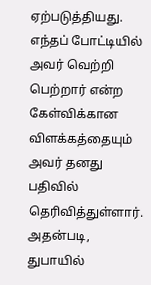ஏற்படுத்தியது. எந்தப் போட்டியில் அவர் வெற்றி பெற்றார் என்ற கேள்விக்கான விளக்கத்தையும் அவர் தனது பதிவில் தெரிவித்துள்ளார்.
அதன்படி, துபாயில்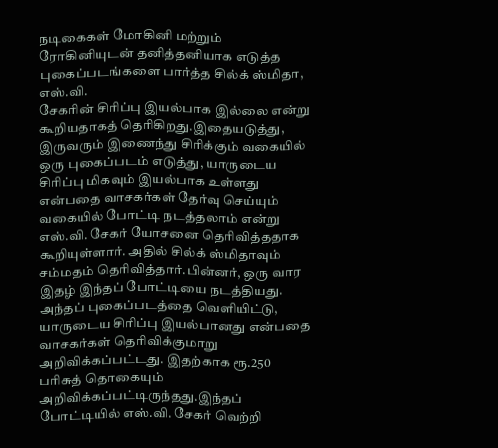நடிகைகள் மோகினி மற்றும் ரோகினியுடன் தனித்தனியாக எடுத்த புகைப்படங்களை பார்த்த சில்க் ஸ்மிதா, எஸ்.வி.
சேகரின் சிரிப்பு இயல்பாக இல்லை என்று கூறியதாகத் தெரிகிறது.இதையடுத்து, இருவரும் இணைந்து சிரிக்கும் வகையில் ஒரு புகைப்படம் எடுத்து, யாருடைய சிரிப்பு மிகவும் இயல்பாக உள்ளது என்பதை வாசகர்கள் தேர்வு செய்யும் வகையில் போட்டி நடத்தலாம் என்று எஸ்.வி. சேகர் யோசனை தெரிவித்ததாக கூறியுள்ளார். அதில் சில்க் ஸ்மிதாவும் சம்மதம் தெரிவித்தார்.பின்னர், ஒரு வார இதழ் இந்தப் போட்டியை நடத்தியது. அந்தப் புகைப்படத்தை வெளியிட்டு, யாருடைய சிரிப்பு இயல்பானது என்பதை வாசகர்கள் தெரிவிக்குமாறு அறிவிக்கப்பட்டது. இதற்காக ரூ.250 பரிசுத் தொகையும் அறிவிக்கப்பட்டிருந்தது.இந்தப் போட்டியில் எஸ்.வி. சேகர் வெற்றி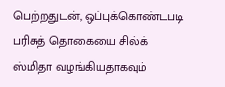பெற்றதுடன், ஒப்புக்கொண்டபடி பரிசுத் தொகையை சில்க் ஸ்மிதா வழங்கியதாகவும்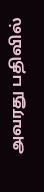அவரது பதிவில்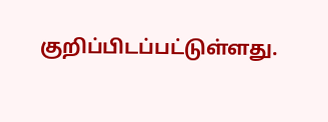குறிப்பிடப்பட்டுள்ளது.